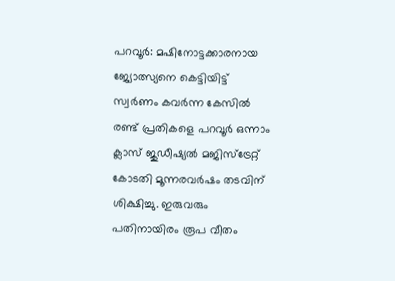പറവൂർ: മഷിനോട്ടക്കാരനായ ജ്യോത്സ്യനെ കെട്ടിയിട്ട് സ്വർണം കവർന്ന കേസിൽ രണ്ട് പ്രതികളെ പറവൂർ ഒന്നാം ക്ലാസ് ജുഡീഷ്യൽ മജിസ്ട്രേറ്റ് കോടതി മൂന്നരവർഷം തടവിന് ശിക്ഷിച്ചു. ഇരുവരും പതിനായിരം രൂപ വീതം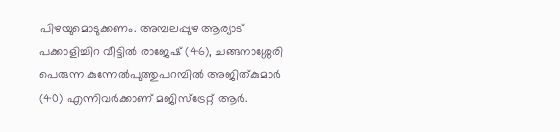പിഴയുമൊടുക്കണം. അമ്പലപ്പുഴ ആര്യാട് പക്കാളിച്ചിറ വീട്ടിൽ രാജേഷ് (46), ചങ്ങനാശ്ശേരി പെരുന്ന കുന്നേൽപുത്തുപറമ്പിൽ അജിത്കുമാർ (40) എന്നിവർക്കാണ് മജിസ്ട്രേറ്റ് ആർ.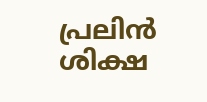പ്രലിൻ ശിക്ഷ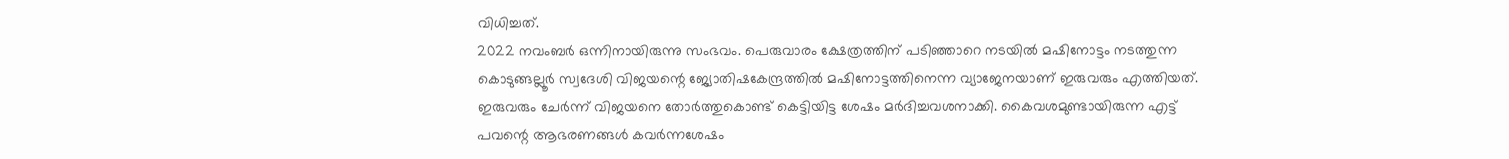വിധിച്ചത്.
2022 നവംബർ ഒന്നിനായിരുന്നു സംഭവം. പെരുവാരം ക്ഷേത്രത്തിന് പടിഞ്ഞാറെ നടയിൽ മഷിനോട്ടം നടത്തുന്ന കൊടുങ്ങല്ലൂർ സ്വദേശി വിജയന്റെ ജ്യോതിഷകേന്ദ്രത്തിൽ മഷിനോട്ടത്തിനെന്ന വ്യാജേനയാണ് ഇരുവരും എത്തിയത്. ഇരുവരും ചേർന്ന് വിജയനെ തോർത്തുകൊണ്ട് കെട്ടിയിട്ട ശേഷം മർദിച്ചവശനാക്കി. കൈവശമുണ്ടായിരുന്ന എട്ട് പവന്റെ ആഭരണങ്ങൾ കവർന്നശേഷം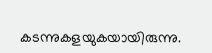കടന്നുകളയുകയായിരുന്നു.